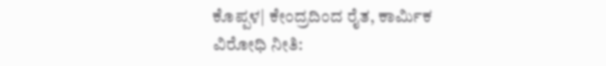ಕೊಪ್ಪಳ| ಕೇಂದ್ರದಿಂದ ರೈತ, ಕಾರ್ಮಿಕ ವಿರೋಧಿ ನೀತಿ: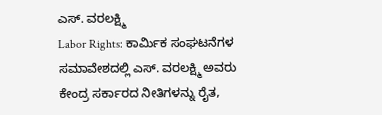ಎಸ್. ವರಲಕ್ಷ್ಮಿ
Labor Rights: ಕಾರ್ಮಿಕ ಸಂಘಟನೆಗಳ ಸಮಾವೇಶದಲ್ಲಿ ಎಸ್. ವರಲಕ್ಷ್ಮಿ ಅವರು ಕೇಂದ್ರ ಸರ್ಕಾರದ ನೀತಿಗಳನ್ನು ರೈತ,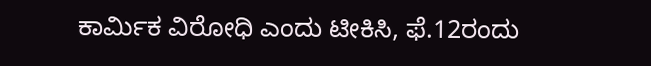ಕಾರ್ಮಿಕ ವಿರೋಧಿ ಎಂದು ಟೀಕಿಸಿ, ಫೆ.12ರಂದು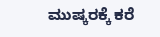ಮುಷ್ಕರಕ್ಕೆ ಕರೆ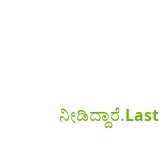ನೀಡಿದ್ದಾರೆ.Last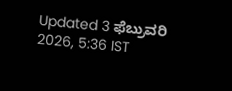Updated 3 ಫೆಬ್ರುವರಿ 2026, 5:36 IST